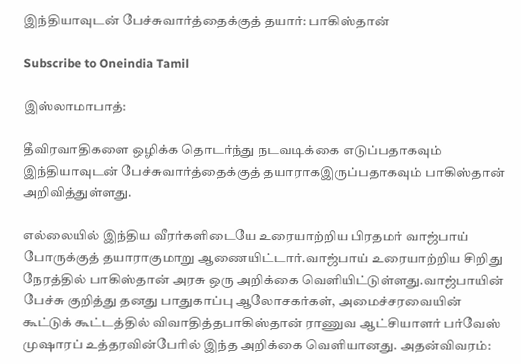இந்தியாவுடன் பேச்சுவார்த்தைக்குத் தயார்: பாகிஸ்தான்

Subscribe to Oneindia Tamil

இஸ்லாமாபாத்:

தீவிரவாதிகளை ஒழிக்க தொடர்ந்து நடவடிக்கை எடுப்பதாகவும் இந்தியாவுடன் பேச்சுவார்த்தைக்குத் தயாராகஇருப்பதாகவும் பாகிஸ்தான் அறிவித்துள்ளது.

எல்லையில் இந்திய வீரர்களிடையே உரையாற்றிய பிரதமர் வாஜ்பாய் போருக்குத் தயாராகுமாறு ஆணையிட்டார்.வாஜ்பாய் உரையாற்றிய சிறிது நேரத்தில் பாகிஸ்தான் அரசு ஒரு அறிக்கை வெளியிட்டுள்ளது.வாஜ்பாயின் பேச்சு குறித்து தனது பாதுகாப்பு ஆலோசகர்கள், அமைச்சரவையின் கூட்டுக் கூட்டத்தில் விவாதித்தபாகிஸ்தான் ராணுவ ஆட்சியாளர் பர்வேஸ் முஷாரப் உத்தரவின்பேரில் இந்த அறிக்கை வெளியானது. அதன்விவரம்: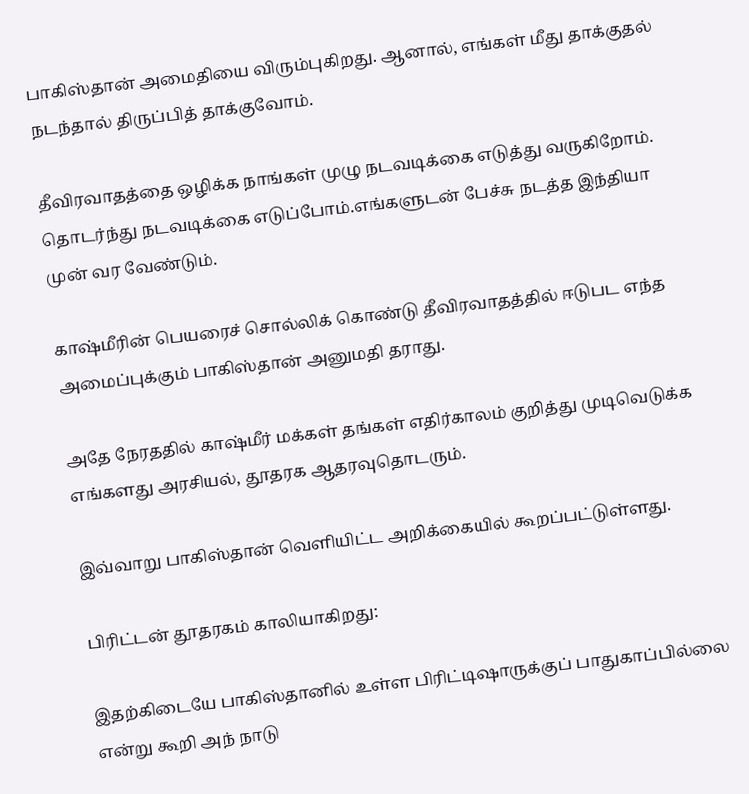பாகிஸ்தான் அமைதியை விரும்புகிறது. ஆனால், எங்கள் மீது தாக்குதல் நடந்தால் திருப்பித் தாக்குவோம்.

தீவிரவாதத்தை ஒழிக்க நாங்கள் முழு நடவடிக்கை எடுத்து வருகிறோம். தொடர்ந்து நடவடிக்கை எடுப்போம்.எங்களுடன் பேச்சு நடத்த இந்தியா முன் வர வேண்டும்.

காஷ்மீரின் பெயரைச் சொல்லிக் கொண்டு தீவிரவாதத்தில் ஈடுபட எந்த அமைப்புக்கும் பாகிஸ்தான் அனுமதி தராது.

அதே நேரததில் காஷ்மீர் மக்கள் தங்கள் எதிர்காலம் குறித்து முடிவெடுக்க எங்களது அரசியல், தூதரக ஆதரவுதொடரும்.

இவ்வாறு பாகிஸ்தான் வெளியிட்ட அறிக்கையில் கூறப்பட்டுள்ளது.

பிரிட்டன் தூதரகம் காலியாகிறது:

இதற்கிடையே பாகிஸ்தானில் உள்ள பிரிட்டிஷாருக்குப் பாதுகாப்பில்லை என்று கூறி அந் நாடு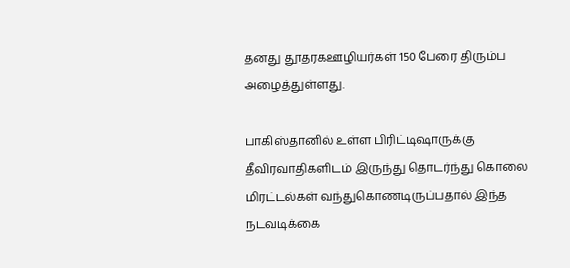தனது தூதரகஊழியர்கள் 150 பேரை திரும்ப அழைத்துள்ளது.

பாகிஸ்தானில் உள்ள பிரிட்டிஷாருக்கு தீவிரவாதிகளிடம் இருந்து தொடர்ந்து கொலை மிரட்டல்கள் வந்துகொணடிருப்பதால் இந்த நடவடிக்கை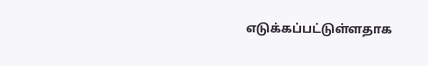எடுக்கப்பட்டுள்ளதாக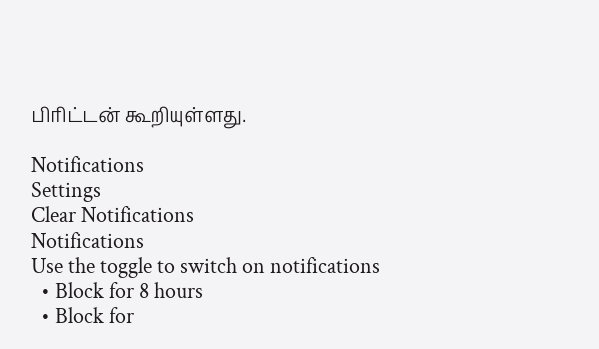பிரிட்டன் கூறியுள்ளது.

Notifications
Settings
Clear Notifications
Notifications
Use the toggle to switch on notifications
  • Block for 8 hours
  • Block for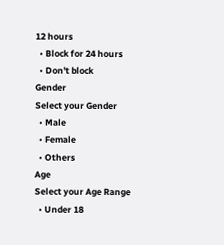12 hours
  • Block for 24 hours
  • Don't block
Gender
Select your Gender
  • Male
  • Female
  • Others
Age
Select your Age Range
  • Under 18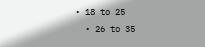• 18 to 25
  • 26 to 35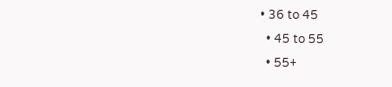• 36 to 45
  • 45 to 55
  • 55+